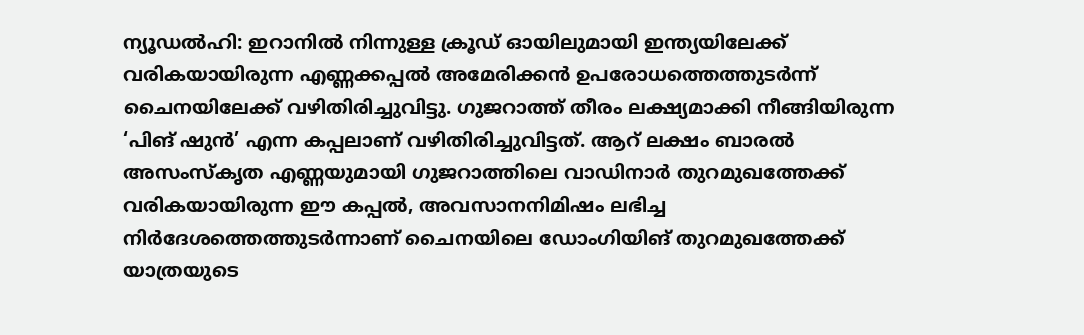ന്യൂഡൽഹി: ഇറാനിൽ നിന്നുള്ള ക്രൂഡ് ഓയിലുമായി ഇന്ത്യയിലേക്ക് വരികയായിരുന്ന എണ്ണക്കപ്പൽ അമേരിക്കൻ ഉപരോധത്തെത്തുടർന്ന് ചൈനയിലേക്ക് വഴിതിരിച്ചുവിട്ടു. ഗുജറാത്ത് തീരം ലക്ഷ്യമാക്കി നീങ്ങിയിരുന്ന ‘പിങ് ഷുൻ’ എന്ന കപ്പലാണ് വഴിതിരിച്ചുവിട്ടത്. ആറ് ലക്ഷം ബാരൽ അസംസ്കൃത എണ്ണയുമായി ഗുജറാത്തിലെ വാഡിനാർ തുറമുഖത്തേക്ക് വരികയായിരുന്ന ഈ കപ്പൽ, അവസാനനിമിഷം ലഭിച്ച നിർദേശത്തെത്തുടർന്നാണ് ചൈനയിലെ ഡോംഗിയിങ് തുറമുഖത്തേക്ക് യാത്രയുടെ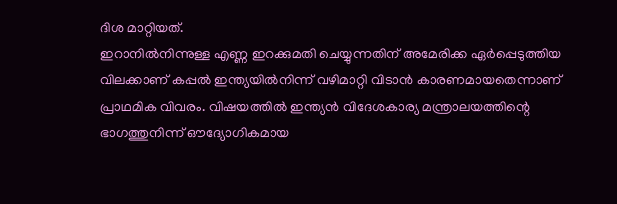ദിശ മാറ്റിയത്.
ഇറാനിൽനിന്നുള്ള എണ്ണ ഇറക്കുമതി ചെയ്യുന്നതിന് അമേരിക്ക ഏർപ്പെടുത്തിയ വിലക്കാണ് കപ്പൽ ഇന്ത്യയിൽനിന്ന് വഴിമാറ്റി വിടാൻ കാരണമായതെന്നാണ് പ്രാഥമിക വിവരം. വിഷയത്തിൽ ഇന്ത്യൻ വിദേശകാര്യ മന്ത്രാലയത്തിന്റെ ഭാഗത്തുനിന്ന് ഔദ്യോഗികമായ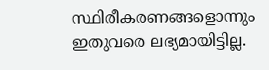സ്ഥിരീകരണങ്ങളൊന്നും ഇതുവരെ ലഭ്യമായിട്ടില്ല.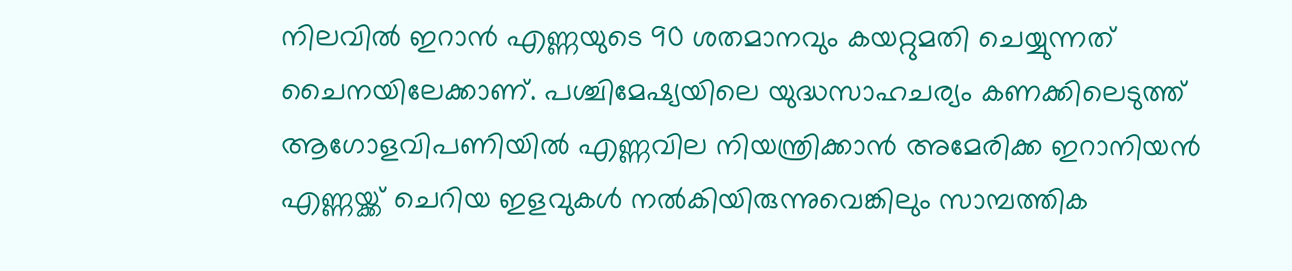നിലവിൽ ഇറാൻ എണ്ണയുടെ 90 ശതമാനവും കയറ്റുമതി ചെയ്യുന്നത് ചൈനയിലേക്കാണ്. പശ്ചിമേഷ്യയിലെ യുദ്ധസാഹചര്യം കണക്കിലെടുത്ത് ആഗോളവിപണിയിൽ എണ്ണവില നിയന്ത്രിക്കാൻ അമേരിക്ക ഇറാനിയൻ എണ്ണയ്ക്ക് ചെറിയ ഇളവുകൾ നൽകിയിരുന്നുവെങ്കിലും സാമ്പത്തിക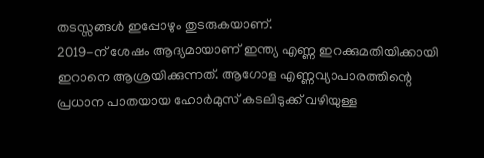തടസ്സങ്ങൾ ഇപ്പോഴും തുടരുകയാണ്.
2019-ന് ശേഷം ആദ്യമായാണ് ഇന്ത്യ എണ്ണ ഇറക്കുമതിയിക്കായി ഇറാനെ ആശ്രയിക്കുന്നത്. ആഗോള എണ്ണവ്യാപാരത്തിന്റെ പ്രധാന പാതയായ ഹോർമുസ് കടലിടുക്ക് വഴിയുള്ള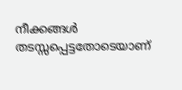നീക്കങ്ങൾ തടസ്സപ്പെട്ടതോടെയാണ്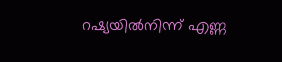റഷ്യയിൽനിന്ന് എണ്ണ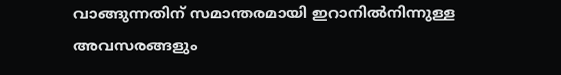വാങ്ങുന്നതിന് സമാന്തരമായി ഇറാനിൽനിന്നുള്ള അവസരങ്ങളും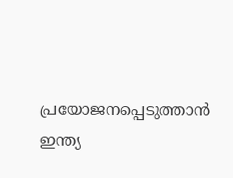പ്രയോജനപ്പെടുത്താൻ ഇന്ത്യ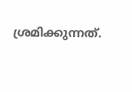ശ്രമിക്കുന്നത്.